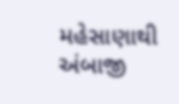મહેસાણાથી અંબાજી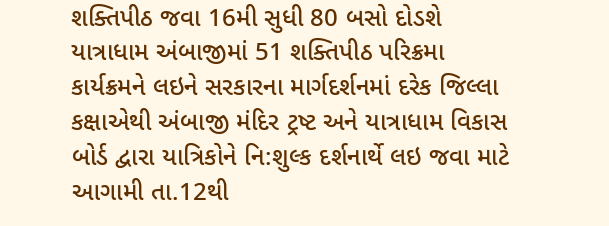શક્તિપીઠ જવા 16મી સુધી 80 બસો દોડશે
યાત્રાધામ અંબાજીમાં 51 શક્તિપીઠ પરિક્રમા કાર્યક્રમને લઇને સરકારના માર્ગદર્શનમાં દરેક જિલ્લા કક્ષાએથી અંબાજી મંદિર ટ્રષ્ટ અને યાત્રાધામ વિકાસ બોર્ડ દ્વારા યાત્રિકોને નિ:શુલ્ક દર્શનાર્થે લઇ જવા માટે આગામી તા.12થી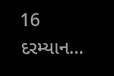16 દરમ્યાન…